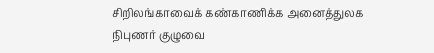சிறிலங்காவைக் கண்காணிக்க அனைத்துலக நிபுணர் குழுவை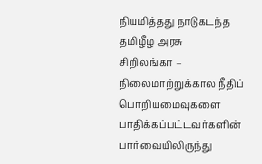நியமித்தது நாடுகடந்த தமிழீழ அரசு
சிறிலங்கா – நிலைமாற்றுக்கால நீதிப் பொறியமைவுகளை பாதிக்கப்பட்டவர்களின் பார்வையிலிருந்து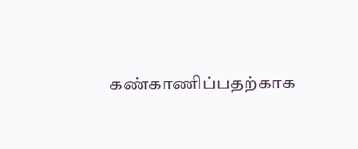கண்காணிப்பதற்காக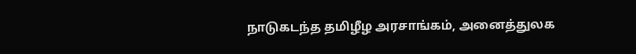நாடுகடந்த தமிழீழ அரசாங்கம், அனைத்துலக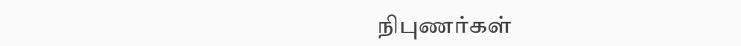நிபுணர்கள்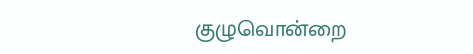குழுவொன்றை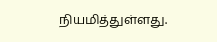நியமித்துள்ளது.